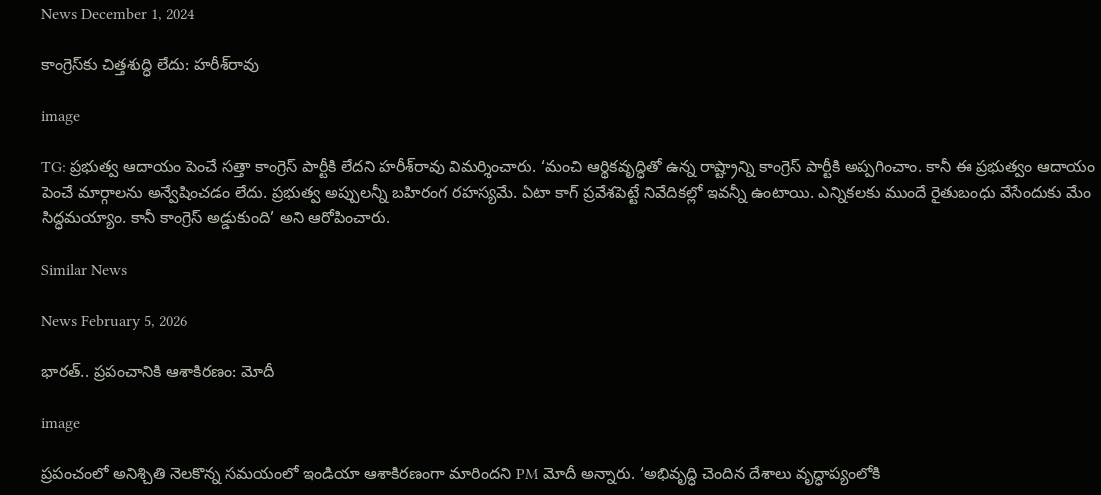News December 1, 2024

కాంగ్రెస్‌కు చిత్తశుద్ధి లేదు: హరీశ్‌రావు

image

TG: ప్రభుత్వ ఆదాయం పెంచే సత్తా కాంగ్రెస్ పార్టీకి లేదని హరీశ్‌రావు విమర్శించారు. ‘మంచి ఆర్థికవృద్ధితో ఉన్న రాష్ట్రాన్ని కాంగ్రెస్ పార్టీకి అప్పగించాం. కానీ ఈ ప్రభుత్వం ఆదాయం పెంచే మార్గాలను అన్వేషించడం లేదు. ప్రభుత్వ అప్పులన్నీ బహిరంగ రహస్యమే. ఏటా కాగ్ ప్రవేశపెట్టే నివేదికల్లో ఇవన్నీ ఉంటాయి. ఎన్నికలకు ముందే రైతుబంధు వేసేందుకు మేం సిద్ధమయ్యాం. కానీ కాంగ్రెస్ అడ్డుకుంది’ అని ఆరోపించారు.

Similar News

News February 5, 2026

భారత్.. ప్రపంచానికి ఆశాకిరణం: మోదీ

image

ప్రపంచంలో అనిశ్చితి నెలకొన్న సమయంలో ఇండియా ఆశాకిరణంగా మారిందని PM మోదీ అన్నారు. ‘అభివృద్ధి చెందిన దేశాలు వృద్ధాప్యంలోకి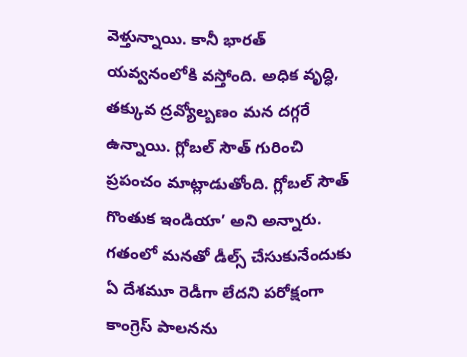వెళ్తున్నాయి. కానీ భారత్ యవ్వనంలోకి వస్తోంది. అధిక వృద్ధి, తక్కువ ద్రవ్యోల్బణం మన దగ్గరే ఉన్నాయి. గ్లోబల్ సౌత్ గురించి ప్రపంచం మాట్లాడుతోంది. గ్లోబల్ సౌత్ గొంతుక ఇండియా’ అని అన్నారు. గతంలో మనతో డీల్స్ చేసుకునేందుకు ఏ దేశమూ రెడీగా లేదని పరోక్షంగా కాంగ్రెస్‌ పాలనను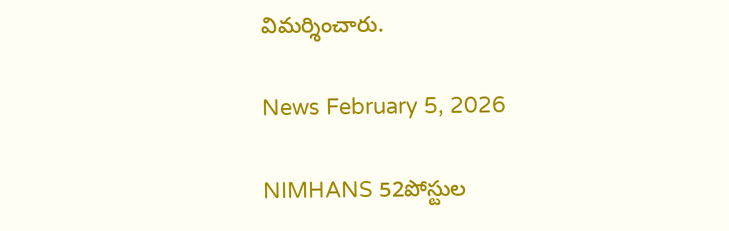విమర్శించారు.

News February 5, 2026

NIMHANS 52పోస్టుల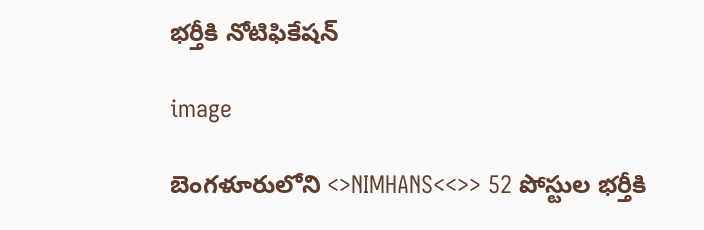భర్తీకి నోటిఫికేషన్

image

బెంగళూరులోని <>NIMHANS<<>> 52 పోస్టుల భర్తీకి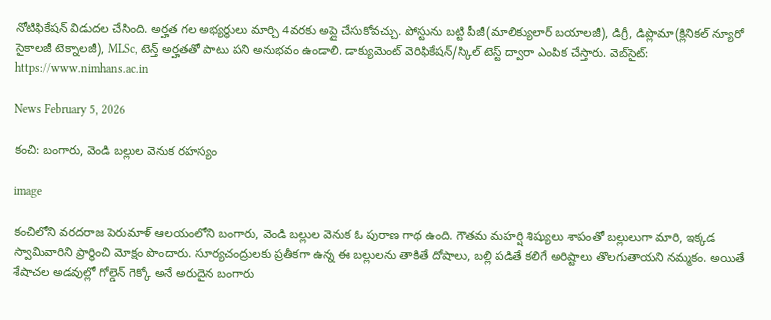నోటిఫికేషన్ విడుదల చేసింది. అర్హత గల అభ్యర్థులు మార్చి 4వరకు అప్లై చేసుకోవచ్చు. పోస్టును బట్టి పీజీ(మాలిక్యులార్ బయాలజీ), డిగ్రీ, డిప్లొమా(క్లినికల్ న్యూరో సైకాలజీ టెక్నాలజీ), MLSc, టెన్త్ అర్హతతో పాటు పని అనుభవం ఉండాలి. డాక్యుమెంట్ వెరిఫికేషన్/స్కిల్ టెస్ట్ ద్వారా ఎంపిక చేస్తారు. వెబ్‌సైట్: https://www.nimhans.ac.in

News February 5, 2026

కంచి: బంగారు, వెండి బల్లుల వెనుక రహస్యం

image

కంచిలోని వరదరాజ పెరుమాళ్ ఆలయంలోని బంగారు, వెండి బల్లుల వెనుక ఓ పురాణ గాథ ఉంది. గౌతమ మహర్షి శిష్యులు శాపంతో బల్లులుగా మారి, ఇక్కడ స్వామివారిని ప్రార్థించి మోక్షం పొందారు. సూర్యచంద్రులకు ప్రతీకగా ఉన్న ఈ బల్లులను తాకితే దోషాలు, బల్లి పడితే కలిగే అరిష్టాలు తొలగుతాయని నమ్మకం. అయితే శేషాచల అడవుల్లో గోల్డెన్ గెక్కో అనే అరుదైన బంగారు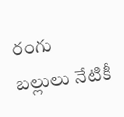రంగు బల్లులు నేటికీ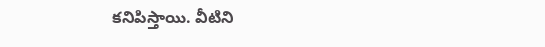కనిపిస్తాయి. వీటిని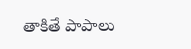తాకితే పాపాలు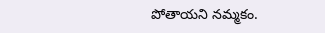పోతాయని నమ్మకం.